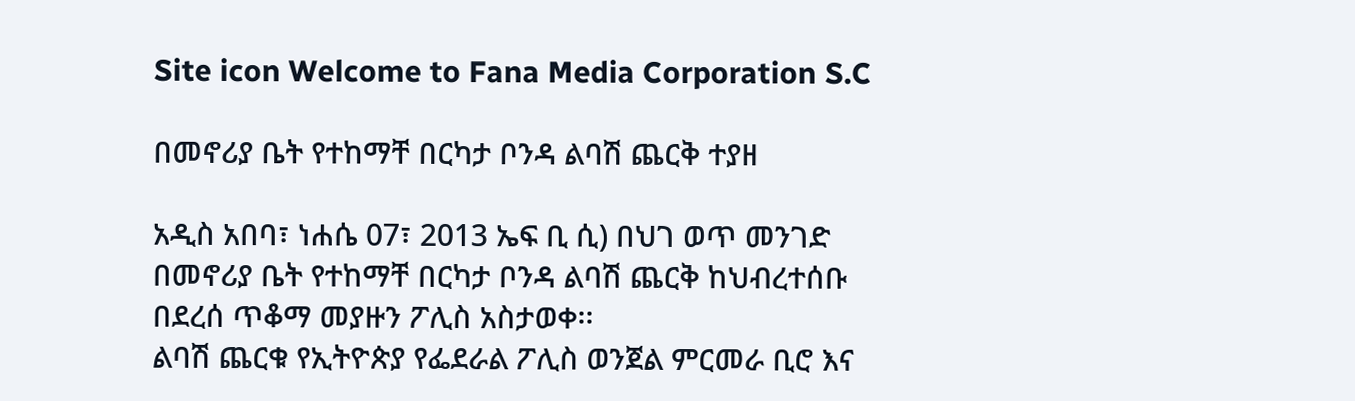Site icon Welcome to Fana Media Corporation S.C

በመኖሪያ ቤት የተከማቸ በርካታ ቦንዳ ልባሽ ጨርቅ ተያዘ

አዲስ አበባ፣ ነሐሴ 07፣ 2013 ኤፍ ቢ ሲ) በህገ ወጥ መንገድ በመኖሪያ ቤት የተከማቸ በርካታ ቦንዳ ልባሽ ጨርቅ ከህብረተሰቡ በደረሰ ጥቆማ መያዙን ፖሊስ አስታወቀ፡፡
ልባሽ ጨርቁ የኢትዮጵያ የፌደራል ፖሊስ ወንጀል ምርመራ ቢሮ እና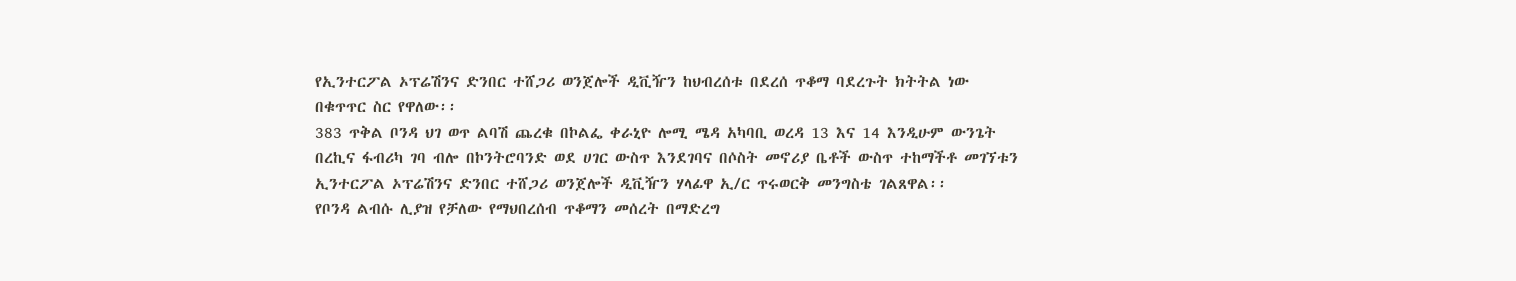የኢንተርፖል ኦፕሬሽንና ድንበር ተሸጋሪ ወንጀሎች ዲቪዥን ከህብረሰቱ በደረሰ ጥቆማ ባደረጉት ክትትል ነው በቁጥጥር ስር የዋለው፡፡
383 ጥቅል ቦንዳ ህገ ወጥ ልባሽ ጨረቁ በኮልፌ ቀራኒዮ ሎሚ ሜዳ አካባቢ ወረዳ 13 እና 14 እንዲሁም ውንጌት በረኪና ፋብሪካ ገባ ብሎ በኮንትሮባንድ ወደ ሀገር ውስጥ እንደገባና በሶስት መኖሪያ ቤቶች ውስጥ ተከማችቶ መገኘቱን ኢንተርፖል ኦፕሬሽንና ድንበር ተሸጋሪ ወንጀሎች ዲቪዥን ሃላፊዋ ኢ/ር ጥሩወርቅ መንግስቴ ገልጸዋል፡፡
የቦንዳ ልብሱ ሊያዝ የቻለው የማህበረሰብ ጥቆማን መሰረት በማድረግ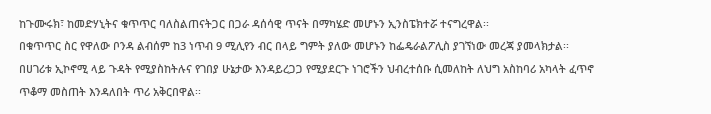ከጉሙሩክ፣ ከመድሃኒትና ቁጥጥር ባለስልጠናትጋር በጋራ ዳሰሳዊ ጥናት በማካሄድ መሆኑን ኢንስፔክተሯ ተናግረዋል፡፡
በቁጥጥር ስር የዋለው ቦንዳ ልብሰም ከ3 ነጥብ 9 ሚሊየን ብር በላይ ግምት ያለው መሆኑን ከፌዴራልፖሊስ ያገኘነው መረጃ ያመላክታል፡፡
በሀገሪቱ ኢኮኖሚ ላይ ጉዳት የሚያስከትሉና የገበያ ሁኔታው እንዳይረጋጋ የሚያደርጉ ነገሮችን ህብረተሰቡ ሲመለከት ለህግ አስከባሪ አካላት ፈጥኖ ጥቆማ መስጠት እንዳለበት ጥሪ አቅርበዋል፡፡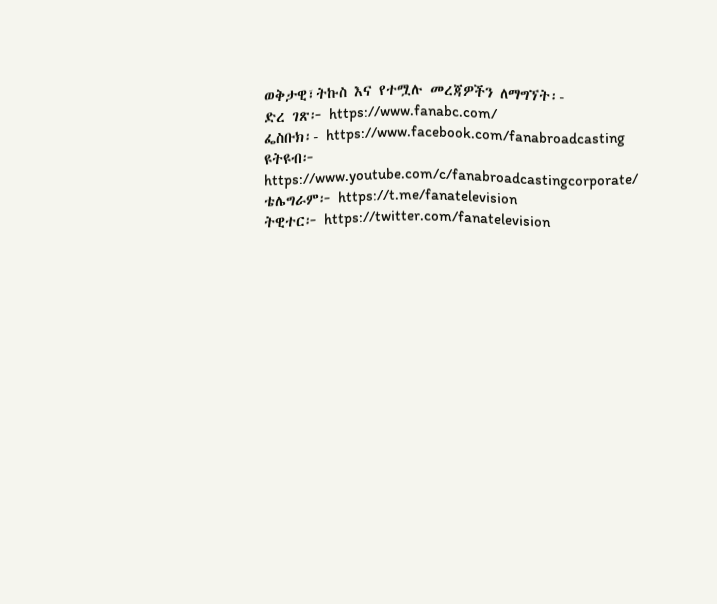ወቅታዊ፣ትኩስ እና የተሟሉ መረጃዎችን ለማግኘት፡-
ድረ ገጽ፦ https://www.fanabc.com/
ፌስቡክ፡- https://www.facebook.com/fanabroadcasting
ዩትዩብ፦ https://www.youtube.com/c/fanabroadcastingcorporate/
ቴሌግራም፦ https://t.me/fanatelevision
ትዊተር፦ https://twitter.com/fanatelevision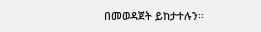በመወዳጀት ይከታተሉን፡፡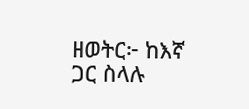ዘወትር፦ ከእኛ ጋር ስላሉ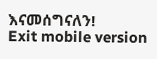እናመሰግናለን!
Exit mobile version